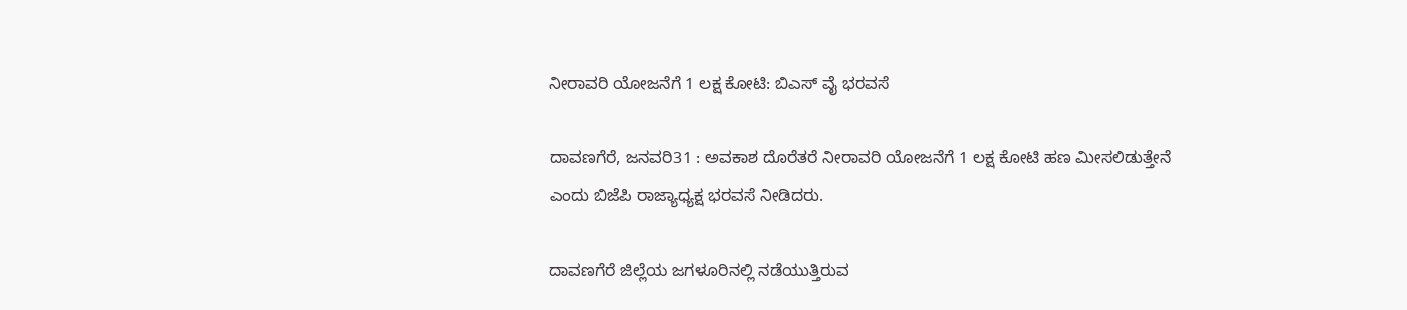ನೀರಾವರಿ ಯೋಜನೆಗೆ 1 ಲಕ್ಷ ಕೋಟಿ: ಬಿಎಸ್ ವೈ ಭರವಸೆ

ದಾವಣಗೆರೆ, ಜನವರಿ31 : ಅವಕಾಶ ದೊರೆತರೆ ನೀರಾವರಿ ಯೋಜನೆಗೆ 1 ಲಕ್ಷ ಕೋಟಿ ಹಣ ಮೀಸಲಿಡುತ್ತೇನೆ ಎಂದು ಬಿಜೆಪಿ ರಾಜ್ಯಾಧ್ಯಕ್ಷ ಭರವಸೆ ನೀಡಿದರು.

ದಾವಣಗೆರೆ ಜಿಲ್ಲೆಯ ಜಗಳೂರಿನಲ್ಲಿ ನಡೆಯುತ್ತಿರುವ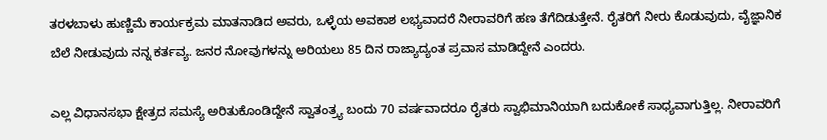ತರಳಬಾಳು ಹುಣ್ಣಿಮೆ ಕಾರ್ಯಕ್ರಮ ಮಾತನಾಡಿದ ಅವರು, ಒಳ್ಳೆಯ ಅವಕಾಶ ಲಭ್ಯವಾದರೆ ನೀರಾವರಿಗೆ ಹಣ ತೆಗೆದಿಡುತ್ತೇನೆ. ರೈತರಿಗೆ ನೀರು ಕೊಡುವುದು, ವೈಜ್ಞಾನಿಕ ಬೆಲೆ ನೀಡುವುದು ನನ್ನ ಕರ್ತವ್ಯ. ಜನರ ನೋವುಗಳನ್ನು ಅರಿಯಲು 85 ದಿನ ರಾಜ್ಯಾದ್ಯಂತ ಪ್ರವಾಸ ಮಾಡಿದ್ದೇನೆ ಎಂದರು.

ಎಲ್ಲ ವಿಧಾನಸಭಾ ಕ್ಷೇತ್ರದ ಸಮಸ್ಯೆ ಅರಿತುಕೊಂಡಿದ್ದೇನೆ ಸ್ವಾತಂತ್ರ್ಯ ಬಂದು 70 ವರ್ಷವಾದರೂ ರೈತರು ಸ್ವಾಭಿಮಾನಿಯಾಗಿ ಬದುಕೋಕೆ ಸಾಧ್ಯವಾಗುತ್ತಿಲ್ಲ. ನೀರಾವರಿಗೆ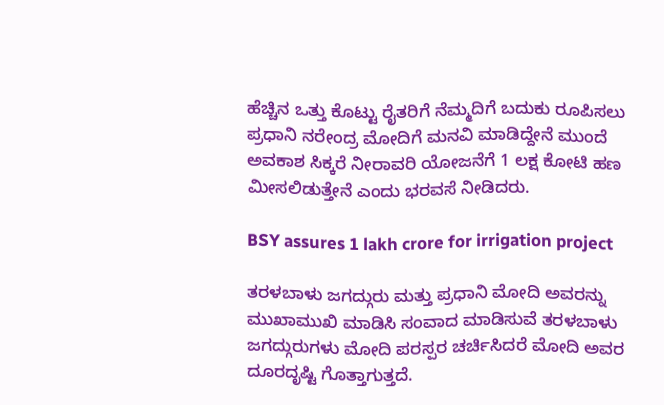ಹೆಚ್ಚಿನ ಒತ್ತು ಕೊಟ್ಟು ರೈತರಿಗೆ ನೆಮ್ಮದಿಗೆ ಬದುಕು ರೂಪಿಸಲು ಪ್ರಧಾನಿ ನರೇಂದ್ರ ಮೋದಿಗೆ ಮನವಿ ಮಾಡಿದ್ದೇನೆ ಮುಂದೆ ಅವಕಾಶ ಸಿಕ್ಕರೆ ನೀರಾವರಿ ಯೋಜನೆಗೆ 1 ಲಕ್ಷ ಕೋಟಿ ಹಣ ಮೀಸಲಿಡುತ್ತೇನೆ ಎಂದು ಭರವಸೆ ನೀಡಿದರು.

BSY assures 1 lakh crore for irrigation project

ತರಳಬಾಳು ಜಗದ್ಗುರು ಮತ್ತು ಪ್ರಧಾನಿ ಮೋದಿ ಅವರನ್ನು ಮುಖಾಮುಖಿ ಮಾಡಿಸಿ ಸಂವಾದ ಮಾಡಿಸುವೆ ತರಳಬಾಳು ಜಗದ್ಗುರುಗಳು ಮೋದಿ ಪರಸ್ಪರ ಚರ್ಚಿಸಿದರೆ ಮೋದಿ ಅವರ ದೂರದೃಷ್ಟಿ ಗೊತ್ತಾಗುತ್ತದೆ.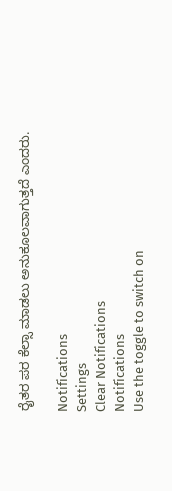ರೈತರ ಪರ ಕೆಲ್ಸಾ ಮಾಡಲು ಅನುಕೂಲವಾಗುತ್ತದೆ ಎಂದರು.

Notifications
Settings
Clear Notifications
Notifications
Use the toggle to switch on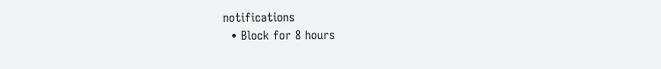notifications
  • Block for 8 hours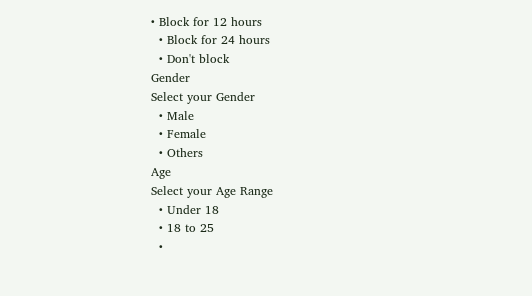• Block for 12 hours
  • Block for 24 hours
  • Don't block
Gender
Select your Gender
  • Male
  • Female
  • Others
Age
Select your Age Range
  • Under 18
  • 18 to 25
  •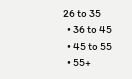26 to 35
  • 36 to 45
  • 45 to 55
  • 55+